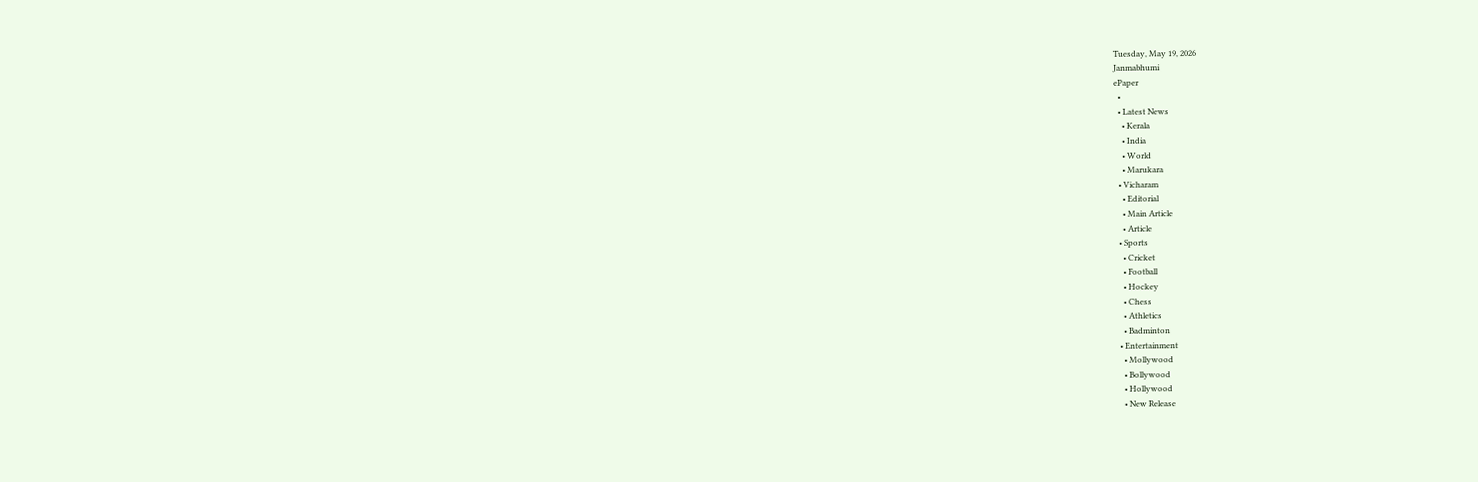Tuesday, May 19, 2026
Janmabhumi
ePaper
  •
  • Latest News
    • Kerala
    • India
    • World
    • Marukara
  • Vicharam
    • Editorial
    • Main Article
    • Article
  • Sports
    • Cricket
    • Football
    • Hockey
    • Chess
    • Athletics
    • Badminton
  • Entertainment
    • Mollywood
    • Bollywood
    • Hollywood
    • New Release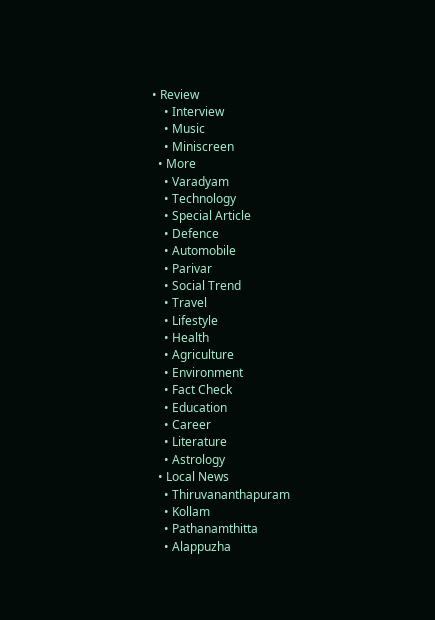• Review
    • Interview
    • Music
    • Miniscreen
  • More
    • Varadyam
    • Technology
    • Special Article
    • Defence
    • Automobile
    • Parivar
    • Social Trend
    • Travel
    • Lifestyle
    • Health
    • Agriculture
    • Environment
    • Fact Check
    • Education
    • Career
    • Literature
    • Astrology
  • Local News
    • Thiruvananthapuram
    • Kollam
    • Pathanamthitta
    • Alappuzha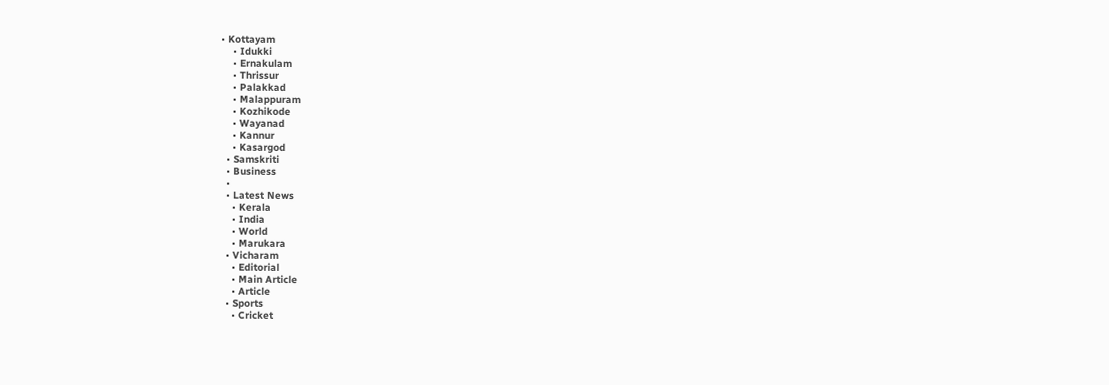• Kottayam
    • Idukki
    • Ernakulam
    • Thrissur
    • Palakkad
    • Malappuram
    • Kozhikode
    • Wayanad
    • Kannur
    • Kasargod
  • Samskriti
  • Business
  •
  • Latest News
    • Kerala
    • India
    • World
    • Marukara
  • Vicharam
    • Editorial
    • Main Article
    • Article
  • Sports
    • Cricket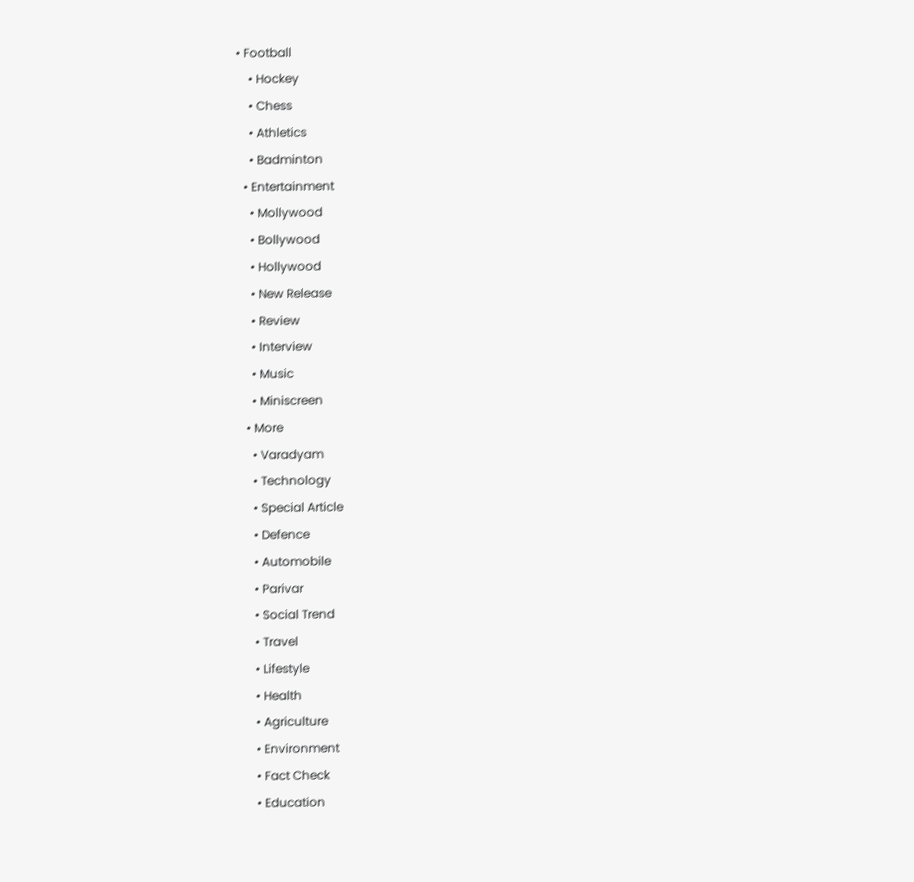• Football
    • Hockey
    • Chess
    • Athletics
    • Badminton
  • Entertainment
    • Mollywood
    • Bollywood
    • Hollywood
    • New Release
    • Review
    • Interview
    • Music
    • Miniscreen
  • More
    • Varadyam
    • Technology
    • Special Article
    • Defence
    • Automobile
    • Parivar
    • Social Trend
    • Travel
    • Lifestyle
    • Health
    • Agriculture
    • Environment
    • Fact Check
    • Education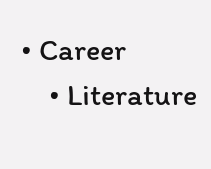• Career
    • Literature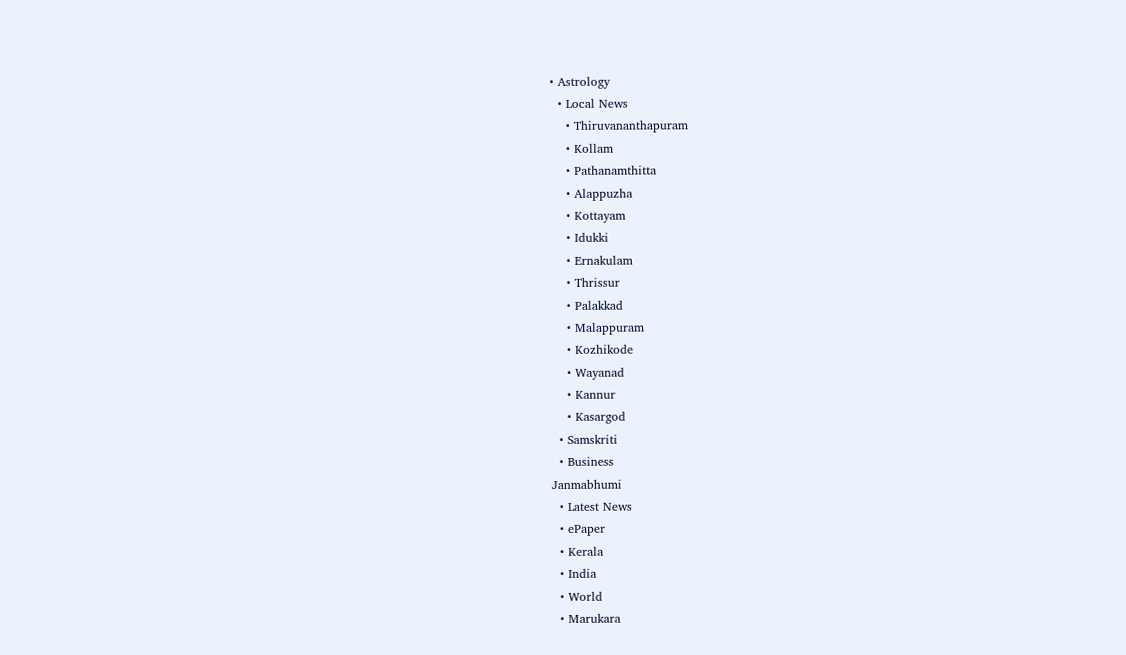• Astrology
  • Local News
    • Thiruvananthapuram
    • Kollam
    • Pathanamthitta
    • Alappuzha
    • Kottayam
    • Idukki
    • Ernakulam
    • Thrissur
    • Palakkad
    • Malappuram
    • Kozhikode
    • Wayanad
    • Kannur
    • Kasargod
  • Samskriti
  • Business
Janmabhumi
  • Latest News
  • ePaper
  • Kerala
  • India
  • World
  • Marukara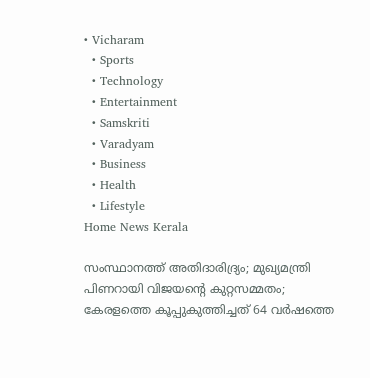• Vicharam
  • Sports
  • Technology
  • Entertainment
  • Samskriti
  • Varadyam
  • Business
  • Health
  • Lifestyle
Home News Kerala

സംസ്ഥാനത്ത് അതിദാരിദ്ര്യം; മുഖ്യമന്ത്രി പിണറായി വിജയന്റെ കുറ്റസമ്മതം; കേരളത്തെ കൂപ്പുകുത്തിച്ചത് 64 വര്‍ഷത്തെ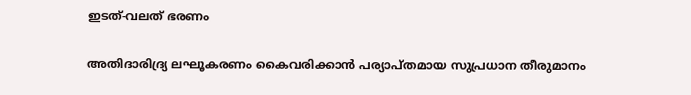ഇടത്-വലത് ഭരണം

അതിദാരിദ്ര്യ ലഘൂകരണം കൈവരിക്കാന്‍ പര്യാപ്തമായ സുപ്രധാന തീരുമാനം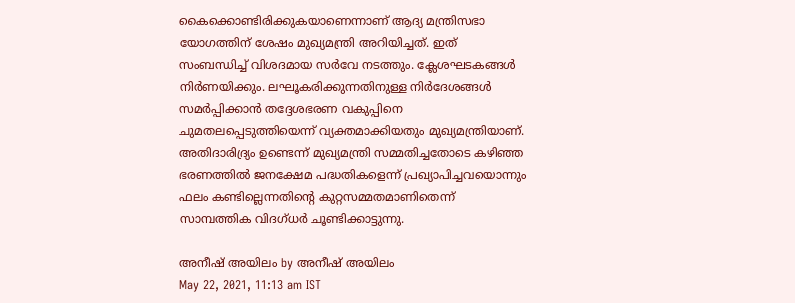കൈക്കൊണ്ടിരിക്കുകയാണെന്നാണ് ആദ്യ മന്ത്രിസഭാ യോഗത്തിന് ശേഷം മുഖ്യമന്ത്രി അറിയിച്ചത്. ഇത് സംബന്ധിച്ച് വിശദമായ സര്‍വേ നടത്തും. ക്ലേശഘടകങ്ങള്‍ നിര്‍ണയിക്കും. ലഘൂകരിക്കുന്നതിനുള്ള നിര്‍ദേശങ്ങള്‍ സമര്‍പ്പിക്കാന്‍ തദ്ദേശഭരണ വകുപ്പിനെ ചുമതലപ്പെടുത്തിയെന്ന് വ്യക്തമാക്കിയതും മുഖ്യമന്ത്രിയാണ്. അതിദാരിദ്ര്യം ഉണ്ടെന്ന് മുഖ്യമന്ത്രി സമ്മതിച്ചതോടെ കഴിഞ്ഞ ഭരണത്തില്‍ ജനക്ഷേമ പദ്ധതികളെന്ന് പ്രഖ്യാപിച്ചവയൊന്നും ഫലം കണ്ടില്ലെന്നതിന്റെ കുറ്റസമ്മതമാണിതെന്ന് സാമ്പത്തിക വിദഗ്ധര്‍ ചൂണ്ടിക്കാട്ടുന്നു.

അനീഷ് അയിലം by അനീഷ് അയിലം
May 22, 2021, 11:13 am IST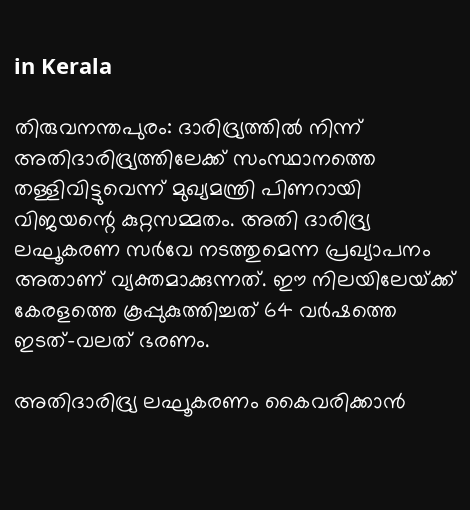in Kerala

തിരുവനന്തപുരം: ദാരിദ്ര്യത്തില്‍ നിന്ന് അതിദാരിദ്ര്യത്തിലേക്ക് സംസ്ഥാനത്തെ  തള്ളിവിട്ടുവെന്ന് മുഖ്യമന്ത്രി പിണറായി വിജയന്റെ കുറ്റസമ്മതം. അതി ദാരിദ്ര്യ ലഘൂകരണ സര്‍വേ നടത്തുമെന്ന പ്രഖ്യാപനം അതാണ് വ്യക്തമാക്കുന്നത്. ഈ നിലയിലേയ്‌ക്ക് കേരളത്തെ കൂപ്പുകുത്തിച്ചത് 64 വര്‍ഷത്തെ ഇടത്-വലത് ഭരണം.

അതിദാരിദ്ര്യ ലഘൂകരണം കൈവരിക്കാന്‍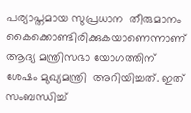പര്യാപ്തമായ സുപ്രധാന  തീരുമാനം കൈക്കൊണ്ടിരിക്കുകയാണെന്നാണ് ആദ്യ മന്ത്രിസഭാ യോഗത്തിന് ശേഷം മുഖ്യമന്ത്രി  അറിയിച്ചത്. ഇത്  സംബന്ധിച്ച്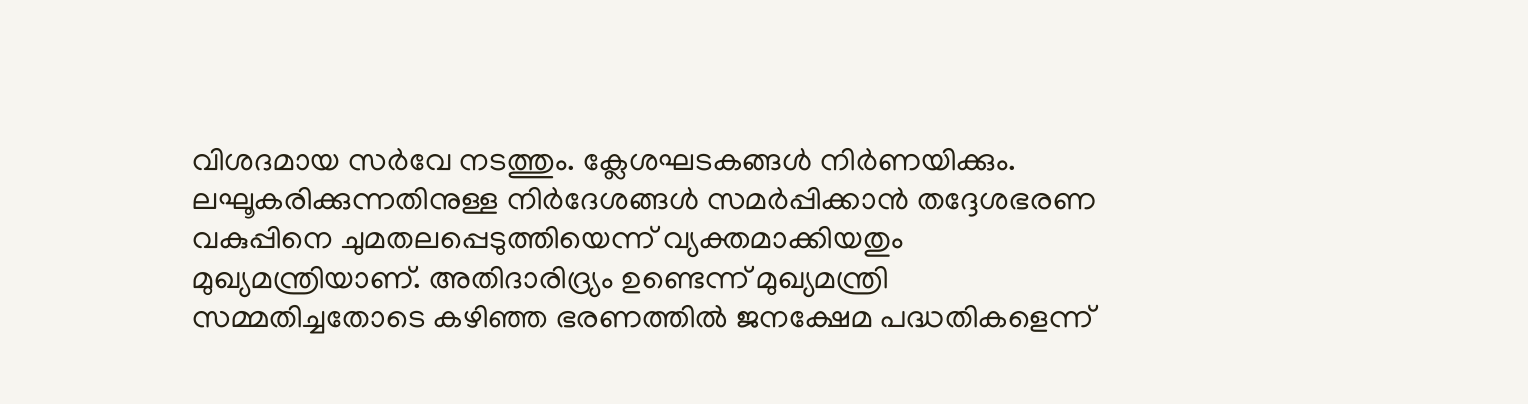വിശദമായ സര്‍വേ നടത്തും. ക്ലേശഘടകങ്ങള്‍ നിര്‍ണയിക്കും. ലഘൂകരിക്കുന്നതിനുള്ള നിര്‍ദേശങ്ങള്‍ സമര്‍പ്പിക്കാന്‍ തദ്ദേശഭരണ വകുപ്പിനെ ചുമതലപ്പെടുത്തിയെന്ന് വ്യക്തമാക്കിയതും മുഖ്യമന്ത്രിയാണ്. അതിദാരിദ്ര്യം ഉണ്ടെന്ന് മുഖ്യമന്ത്രി സമ്മതിച്ചതോടെ കഴിഞ്ഞ ഭരണത്തില്‍ ജനക്ഷേമ പദ്ധതികളെന്ന്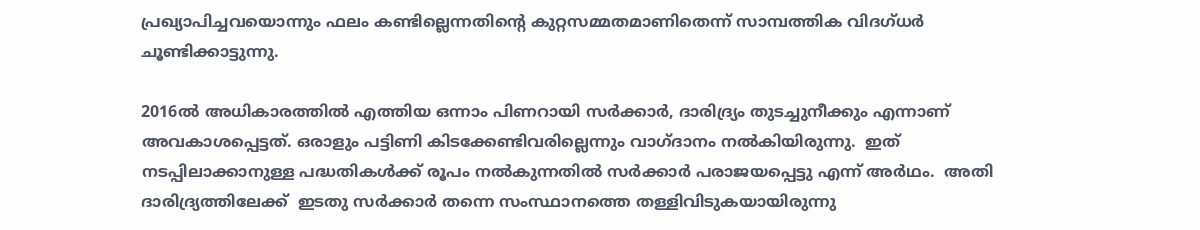പ്രഖ്യാപിച്ചവയൊന്നും ഫലം കണ്ടില്ലെന്നതിന്റെ കുറ്റസമ്മതമാണിതെന്ന് സാമ്പത്തിക വിദഗ്ധര്‍ ചൂണ്ടിക്കാട്ടുന്നു.

2016ല്‍ അധികാരത്തില്‍ എത്തിയ ഒന്നാം പിണറായി സര്‍ക്കാര്‍, ദാരിദ്ര്യം തുടച്ചുനീക്കും എന്നാണ് അവകാശപ്പെട്ടത്. ഒരാളും പട്ടിണി കിടക്കേണ്ടിവരില്ലെന്നും വാഗ്ദാനം നല്‍കിയിരുന്നു.  ഇത് നടപ്പിലാക്കാനുള്ള പദ്ധതികള്‍ക്ക് രൂപം നല്‍കുന്നതില്‍ സര്‍ക്കാര്‍ പരാജയപ്പെട്ടു എന്ന് അര്‍ഥം.  അതി ദാരിദ്ര്യത്തിലേക്ക്  ഇടതു സര്‍ക്കാര്‍ തന്നെ സംസ്ഥാനത്തെ തള്ളിവിടുകയായിരുന്നു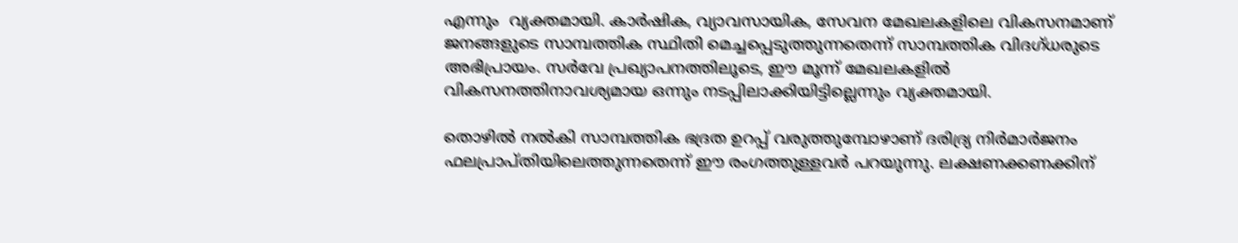എന്നും  വ്യക്തമായി. കാര്‍ഷിക, വ്യാവസായിക, സേവന മേഖലകളിലെ വികസനമാണ് ജനങ്ങളുടെ സാമ്പത്തിക സ്ഥിതി മെച്ചപ്പെടുത്തുന്നതെന്ന് സാമ്പത്തിക വിദഗ്ധരുടെ അഭിപ്രായം. സര്‍വേ പ്രഖ്യാപനത്തിലൂടെ, ഈ മൂന്ന് മേഖലകളില്‍ വികസനത്തിനാവശ്യമായ ഒന്നും നടപ്പിലാക്കിയിട്ടില്ലെന്നും വ്യക്തമായി.

തൊഴില്‍ നല്‍കി സാമ്പത്തിക ഭദ്രത ഉറപ്പ് വരുത്തുമ്പോഴാണ് ദരിദ്ര്യ നിര്‍മാര്‍ജനം ഫലപ്രാപ്തിയിലെത്തുന്നതെന്ന് ഈ രംഗത്തുള്ളവര്‍ പറയുന്നു. ലക്ഷണക്കണക്കിന്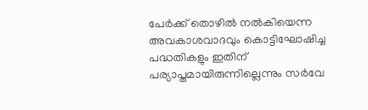പേര്‍ക്ക് തൊഴില്‍ നല്‍കിയെന്ന അവകാശവാദവും കൊട്ടിഘോഷിച്ച പദ്ധതികളും ഇതിന് പര്യാപ്തമായിരുന്നില്ലെന്നും സര്‍വേ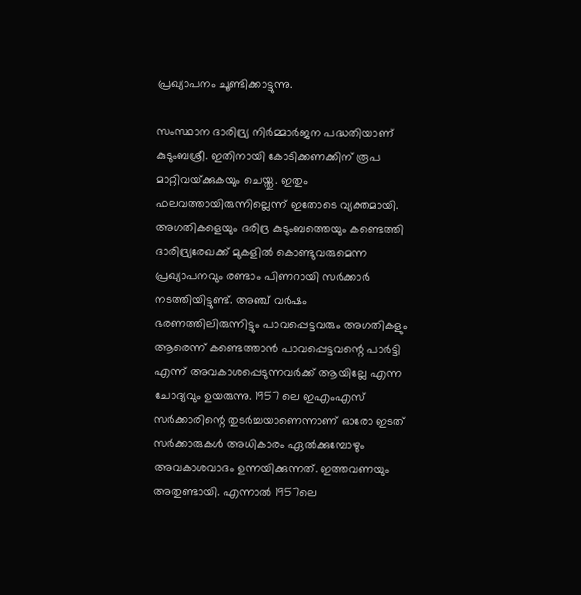പ്രഖ്യാപനം ചൂണ്ടിക്കാട്ടുന്നു.

സംസ്ഥാന ദാരിദ്ര്യ നിര്‍മ്മാര്‍ജന പദ്ധതിയാണ് കുടുംബശ്രീ. ഇതിനായി കോടിക്കണക്കിന് രൂപ മാറ്റിവയ്‌ക്കുകയും ചെയ്തു. ഇതും ഫലവത്തായിരുന്നില്ലെന്ന് ഇതോടെ വ്യക്തമായി. അഗതികളെയും ദരിദ്ര കുടുംബത്തെയും കണ്ടെത്തി ദാരിദ്ര്യരേഖക്ക് മുകളില്‍ കൊണ്ടുവരുമെന്ന പ്രഖ്യാപനവും രണ്ടാം പിണറായി സര്‍ക്കാര്‍ നടത്തിയിട്ടുണ്ട്. അഞ്ച് വര്‍ഷം ഭരണത്തിലിരുന്നിട്ടും പാവപ്പെട്ടവരും അഗതികളും ആരെന്ന് കണ്ടെത്താന്‍ പാവപ്പെട്ടവന്റെ പാര്‍ട്ടി എന്ന് അവകാശപ്പെടുന്നവര്‍ക്ക് ആയില്ലേ എന്ന ചോദ്യവും ഉയരുന്നു. 1957 ലെ ഇഎംഎസ് സര്‍ക്കാരിന്റെ തുടര്‍ച്ചയാണെന്നാണ് ഓരോ ഇടത് സര്‍ക്കാരുകള്‍ അധികാരം ഏല്‍ക്കുമ്പോഴും അവകാശവാദം ഉന്നയിക്കുന്നത്. ഇത്തവണയും അതുണ്ടായി. എന്നാല്‍ 1957ലെ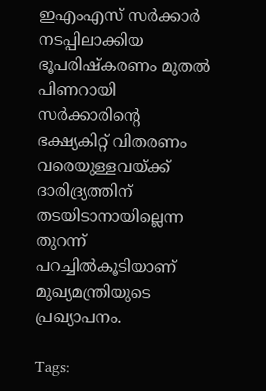ഇഎംഎസ് സര്‍ക്കാര്‍ നടപ്പിലാക്കിയ ഭൂപരിഷ്‌കരണം മുതല്‍ പിണറായി സര്‍ക്കാരിന്റെ ഭക്ഷ്യകിറ്റ് വിതരണം വരെയുള്ളവയ്‌ക്ക് ദാരിദ്ര്യത്തിന് തടയിടാനായില്ലെന്ന തുറന്ന് പറച്ചില്‍കൂടിയാണ് മുഖ്യമന്ത്രിയുടെ  പ്രഖ്യാപനം.

Tags: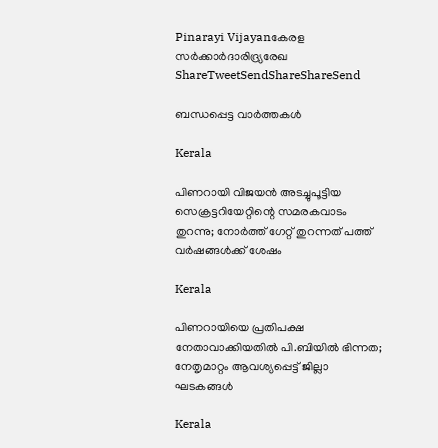Pinarayi Vijayanകേരള സര്‍ക്കാര്‍ദാരിദ്ര്യരേഖ
ShareTweetSendShareShareSend

ബന്ധപ്പെട്ട വാര്‍ത്തകള്‍

Kerala

പിണറായി വിജയൻ അടച്ചുപൂട്ടിയ സെക്രട്ടറിയേറ്റിന്റെ സമരകവാടം തുറന്നു; നോർത്ത് ഗേറ്റ് തുറന്നത് പത്ത് വർഷങ്ങൾക്ക് ശേഷം

Kerala

പിണറായിയെ പ്രതിപക്ഷ നേതാവാക്കിയതിൽ പി.ബിയിൽ ഭിന്നത; നേതൃമാറ്റം ആവശ്യപ്പെട്ട് ജില്ലാ ഘടകങ്ങൾ

Kerala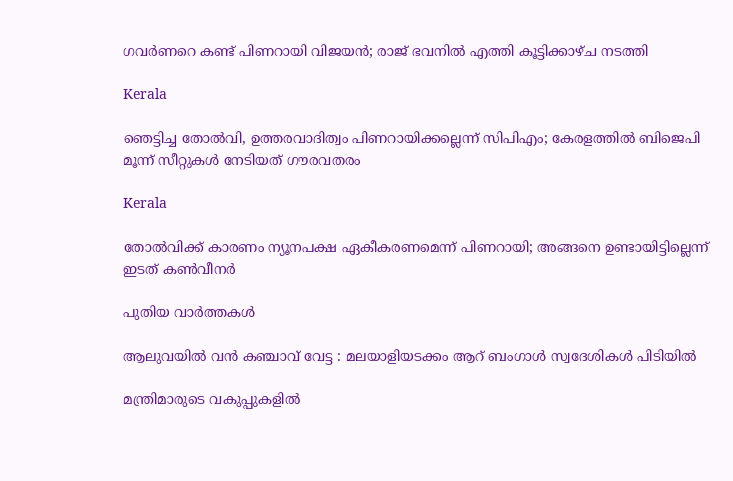ഗവര്‍ണറെ കണ്ട് പിണറായി വിജയൻ; രാജ് ഭവനില്‍ എത്തി കൂട്ടിക്കാഴ്ച നടത്തി

Kerala

ഞെട്ടിച്ച തോല്‍വി, ഉത്തരവാദിത്വം പിണറായിക്കല്ലെന്ന് സിപിഎം; കേരളത്തില്‍ ബിജെപി മൂന്ന് സീറ്റുകള്‍ നേടിയത് ഗൗരവതരം

Kerala

തോല്‍വിക്ക് കാരണം ന്യൂനപക്ഷ ഏകീകരണമെന്ന് പിണറായി; അങ്ങനെ ഉണ്ടായിട്ടില്ലെന്ന് ഇടത് കണ്‍വീനര്‍

പുതിയ വാര്‍ത്തകള്‍

ആലുവയിൽ വൻ കഞ്ചാവ് വേട്ട : മലയാളിയടക്കം ആറ് ബംഗാൾ സ്വദേശികൾ പിടിയിൽ

മന്ത്രിമാരുടെ വകുപ്പുകളില്‍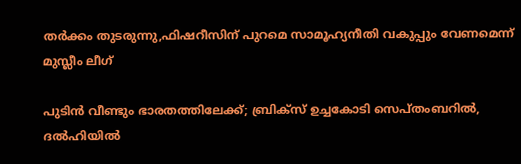തര്‍ക്കം തുടരുന്നു,ഫിഷറീസിന് പുറമെ സാമൂഹ്യനീതി വകുപ്പും വേണമെന്ന് മുസ്ലീം ലീഗ്

പുടിൻ വീണ്ടും ഭാരതത്തിലേക്ക്; ബ്രിക്‌സ് ഉച്ചകോടി സെപ്തംബറിൽ, ദൽഹിയിൽ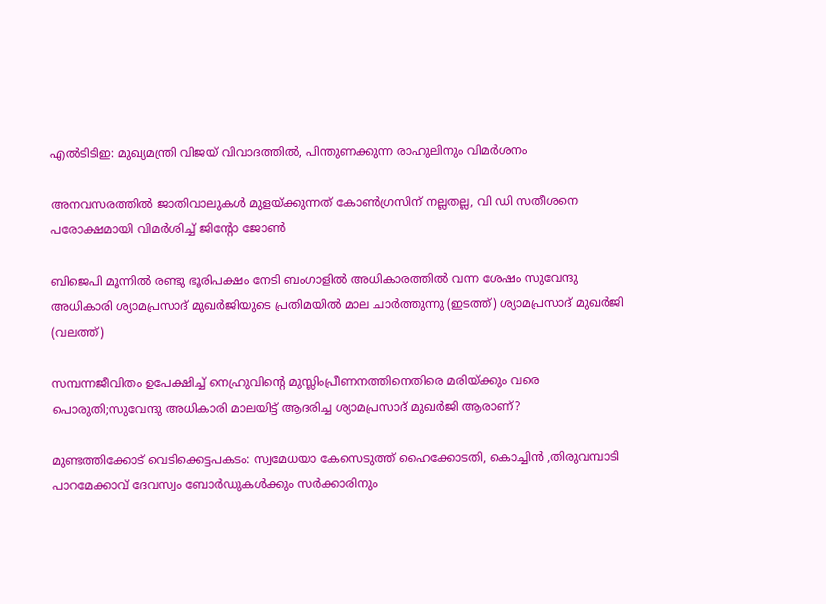എൽടിടിഇ: മുഖ്യമന്ത്രി വിജയ് വിവാദത്തിൽ, പിന്തുണക്കുന്ന രാഹുലിനും വിമർശനം

അനവസരത്തില്‍ ജാതിവാലുകള്‍ മുളയ്‌ക്കുന്നത് കോണ്‍ഗ്രസിന് നല്ലതല്ല, വി ഡി സതീശനെ പരോക്ഷമായി വിമര്‍ശിച്ച് ജിന്റോ ജോണ്‍

ബിജെപി മൂന്നില്‍ രണ്ടു ഭൂരിപക്ഷം നേടി ബംഗാളില്‍ അധികാരത്തില്‍ വന്ന ശേഷം സുവേന്ദു അധികാരി ശ്യാമപ്രസാദ് മുഖര്‍ജിയുടെ പ്രതിമയില്‍ മാല ചാര്‍ത്തുന്നു (ഇടത്ത്) ശ്യാമപ്രസാദ് മുഖര്‍ജി (വലത്ത്)

സമ്പന്നജീവിതം ഉപേക്ഷിച്ച് നെഹ്രുവിന്റെ മുസ്ലിംപ്രീണനത്തിനെതിരെ മരിയ്‌ക്കും വരെ പൊരുതി;സുവേന്ദു അധികാരി മാലയിട്ട് ആദരിച്ച ശ്യാമപ്രസാദ് മുഖര്‍ജി ആരാണ്?

മുണ്ടത്തിക്കോട് വെടിക്കെട്ടപകടം: സ്വമേധയാ കേസെടുത്ത് ഹൈക്കോടതി, കൊച്ചിന്‍ ,തിരുവമ്പാടി പാറമേക്കാവ് ദേവസ്വം ബോര്‍ഡുകള്‍ക്കും സര്‍ക്കാരിനും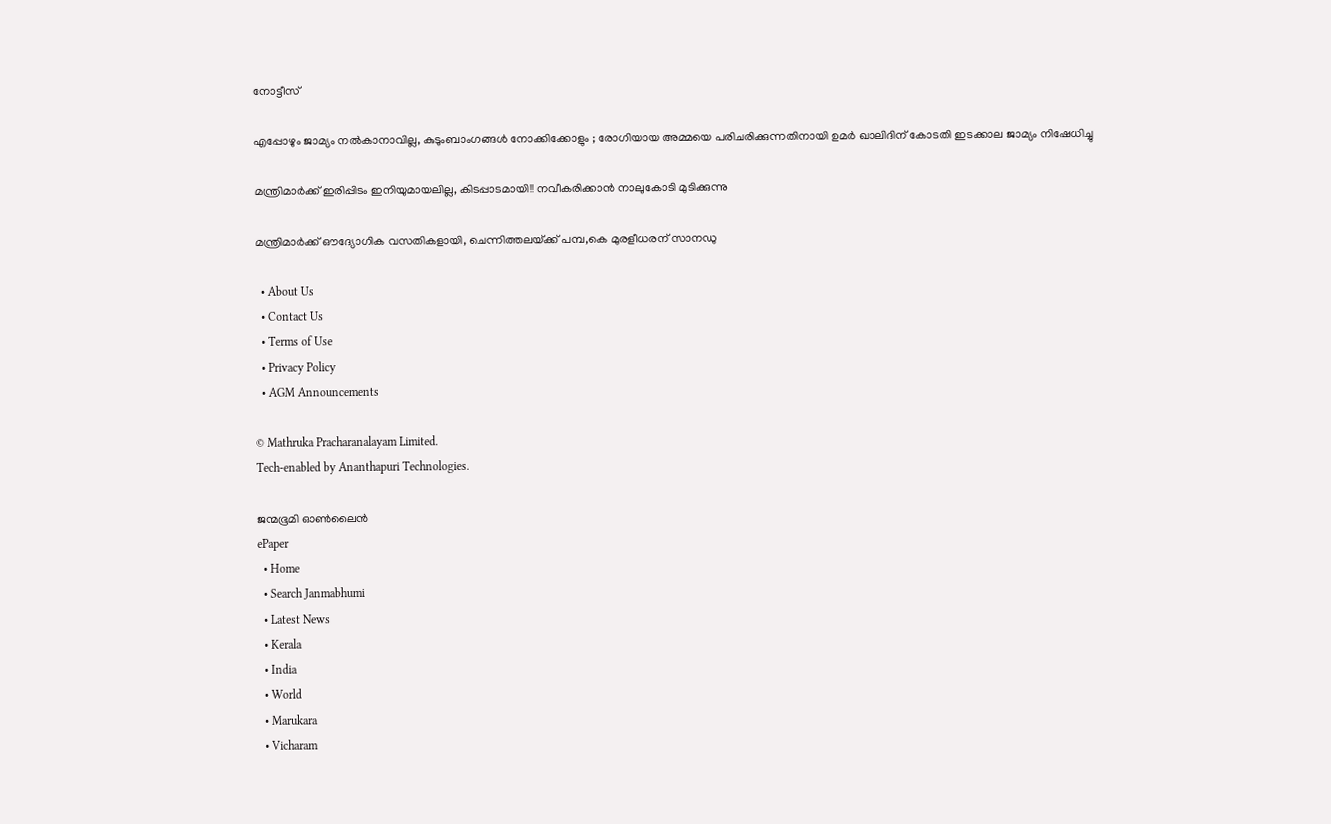നോട്ടീസ്

എപ്പോഴും ജാമ്യം നൽകാനാവില്ല, കുടുംബാംഗങ്ങൾ നോക്കിക്കോളും ; രോഗിയായ അമ്മയെ പരിചരിക്കുന്നതിനായി ഉമർ ഖാലിദിന് കോടതി ഇടക്കാല ജാമ്യം നിഷേധിച്ചു

മന്ത്രിമാർക്ക് ഇരിപ്പിടം ഇനിയുമായലില്ല, കിടപ്പാടമായി!! നവീകരിക്കാൻ നാലുകോടി മുടിക്കുന്നു

മന്ത്രിമാര്‍ക്ക് ഔദ്യോഗിക വസതികളായി, ചെന്നിത്തലയ്‌ക്ക് പമ്പ,കെ മുരളീധരന് സാനഡു

  • About Us
  • Contact Us
  • Terms of Use
  • Privacy Policy
  • AGM Announcements

© Mathruka Pracharanalayam Limited.
Tech-enabled by Ananthapuri Technologies.

ജന്മഭൂമി ഓണ്‍ലൈന്‍
ePaper
  • Home
  • Search Janmabhumi
  • Latest News
  • Kerala
  • India
  • World
  • Marukara
  • Vicharam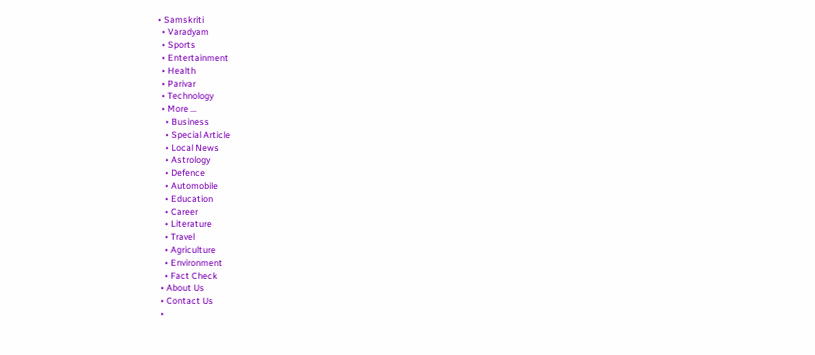• Samskriti
  • Varadyam
  • Sports
  • Entertainment
  • Health
  • Parivar
  • Technology
  • More …
    • Business
    • Special Article
    • Local News
    • Astrology
    • Defence
    • Automobile
    • Education
    • Career
    • Literature
    • Travel
    • Agriculture
    • Environment
    • Fact Check
  • About Us
  • Contact Us
  •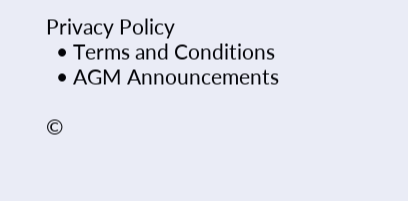Privacy Policy
  • Terms and Conditions
  • AGM Announcements

©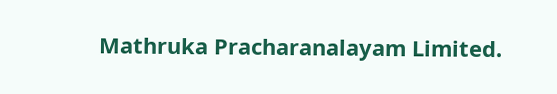Mathruka Pracharanalayam Limited.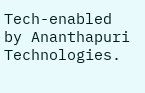Tech-enabled by Ananthapuri Technologies.